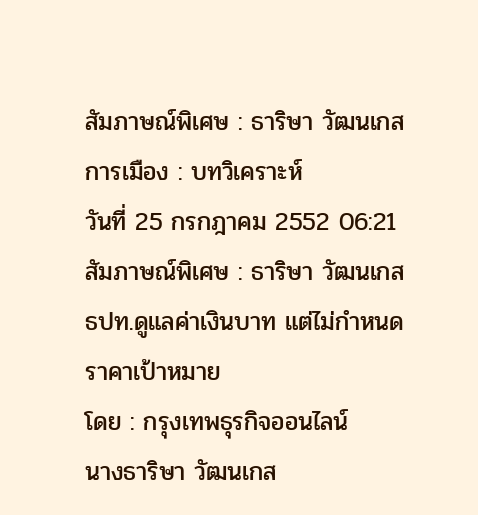สัมภาษณ์พิเศษ : ธาริษา วัฒนเกส
การเมือง : บทวิเคราะห์
วันที่ 25 กรกฎาคม 2552 06:21
สัมภาษณ์พิเศษ : ธาริษา วัฒนเกส ธปท.ดูแลค่าเงินบาท แต่ไม่กำหนดราคาเป้าหมาย
โดย : กรุงเทพธุรกิจออนไลน์
นางธาริษา วัฒนเกส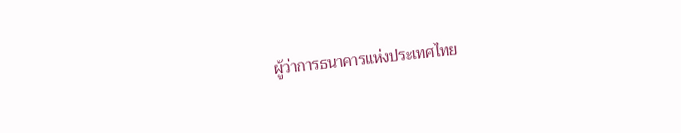ผู้ว่าการธนาคารแห่งประเทศไทย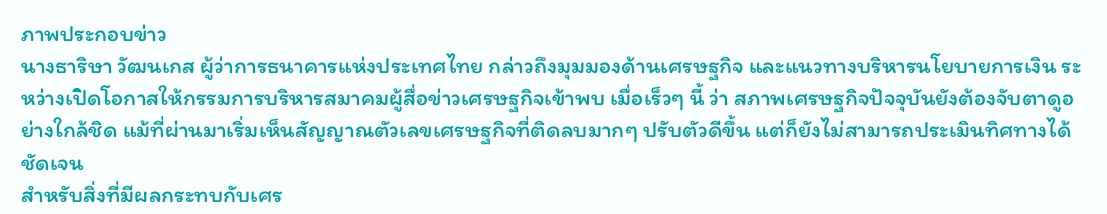ภาพประกอบข่าว
นางธาริษา วัฒนเกส ผู้ว่าการธนาคารแห่งประเทศไทย กล่าวถึงมุมมองด้านเศรษฐกิจ และแนวทางบริหารนโยบายการเงิน ระหว่างเปิดโอกาสให้กรรมการบริหารสมาคมผู้สื่อข่าวเศรษฐกิจเข้าพบ เมื่อเร็วๆ นี้ ว่า สภาพเศรษฐกิจปัจจุบันยังต้องจับตาดูอย่างใกล้ชิด แม้ที่ผ่านมาเริ่มเห็นสัญญาณตัวเลขเศรษฐกิจที่ติดลบมากๆ ปรับตัวดีขึ้น แต่ก็ยังไม่สามารถประเมินทิศทางได้ชัดเจน
สำหรับสิ่งที่มีผลกระทบกับเศร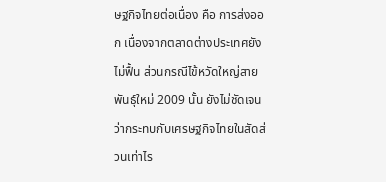ษฐกิจไทยต่อเนื่อง คือ การส่งออก เนื่องจากตลาดต่างประเทศยังไม่ฟื้น ส่วนกรณีไข้หวัดใหญ่สายพันธุ์ใหม่ 2009 นั้น ยังไม่ชัดเจนว่ากระทบกับเศรษฐกิจไทยในสัดส่วนเท่าไร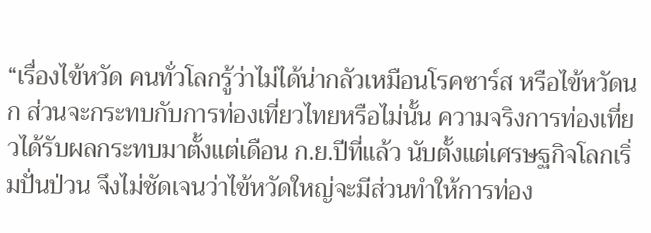“เรื่องไข้หวัด คนทั่วโลกรู้ว่าไม่ได้น่ากลัวเหมือนโรคซาร์ส หรือไข้หวัดนก ส่วนจะกระทบกับการท่องเที่ยวไทยหรือไม่นั้น ความจริงการท่องเที่ยวได้รับผลกระทบมาตั้งแต่เดือน ก.ย.ปีที่แล้ว นับตั้งแต่เศรษฐกิจโลกเริ่มปั่นป่วน จึงไม่ชัดเจนว่าไข้หวัดใหญ่จะมีส่วนทำให้การท่อง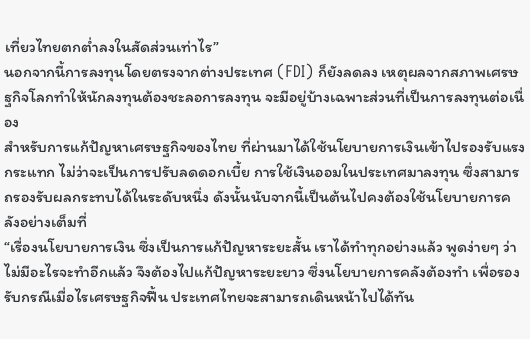เที่ยวไทยตกต่ำลงในสัดส่วนเท่าไร”
นอกจากนี้การลงทุนโดยตรงจากต่างประเทศ (FDI) ก็ยังลดลง เหตุผลจากสภาพเศรษฐกิจโลกทำให้นักลงทุนต้องชะลอการลงทุน จะมีอยู่บ้างเฉพาะส่วนที่เป็นการลงทุนต่อเนื่อง
สำหรับการแก้ปัญหาเศรษฐกิจของไทย ที่ผ่านมาได้ใช้นโยบายการเงินเข้าไปรองรับแรงกระแทก ไม่ว่าจะเป็นการปรับลดดอกเบี้ย การใช้เงินออมในประเทศมาลงทุน ซึ่งสามารถรองรับผลกระทบได้ในระดับหนึ่ง ดังนั้นนับจากนี้เป็นต้นไปคงต้องใช้นโยบายการคลังอย่างเต็มที่
“เรื่องนโยบายการเงิน ซึ่งเป็นการแก้ปัญหาระยะสั้น เราได้ทำทุกอย่างแล้ว พูดง่ายๆ ว่าไม่มีอะไรจะทำอีกแล้ว จึงต้องไปแก้ปัญหาระยะยาว ซึ่งนโยบายการคลังต้องทำ เพื่อรองรับกรณีเมื่อไรเศรษฐกิจฟื้น ประเทศไทยจะสามารถเดินหน้าไปได้ทัน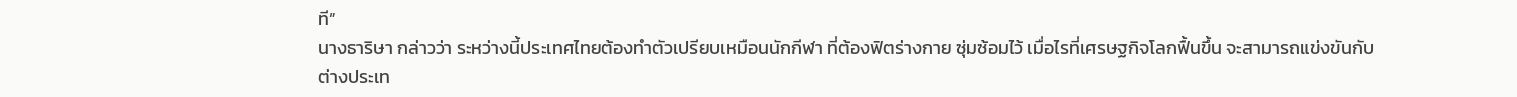ที”
นางธาริษา กล่าวว่า ระหว่างนี้ประเทศไทยต้องทำตัวเปรียบเหมือนนักกีฬา ที่ต้องฟิตร่างกาย ซุ่มซ้อมไว้ เมื่อไรที่เศรษฐกิจโลกฟื้นขึ้น จะสามารถแข่งขันกับต่างประเท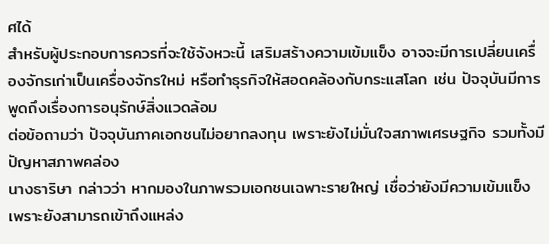ศได้
สำหรับผู้ประกอบการควรที่จะใช้จังหวะนี้ เสริมสร้างความเข้มแข็ง อาจจะมีการเปลี่ยนเครื่องจักรเก่าเป็นเครื่องจักรใหม่ หรือทำธุรกิจให้สอดคล้องกับกระแสโลก เช่น ปัจจุบันมีการพูดถึงเรื่องการอนุรักษ์สิ่งแวดล้อม
ต่อข้อถามว่า ปัจจุบันภาคเอกชนไม่อยากลงทุน เพราะยังไม่มั่นใจสภาพเศรษฐกิจ รวมทั้งมีปัญหาสภาพคล่อง
นางธาริษา กล่าวว่า หากมองในภาพรวมเอกชนเฉพาะรายใหญ่ เชื่อว่ายังมีความเข้มแข็ง เพราะยังสามารถเข้าถึงแหล่ง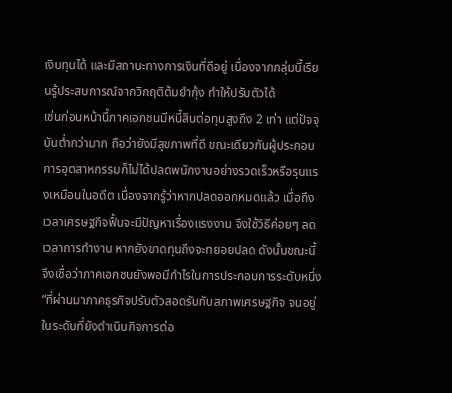เงินทุนได้ และมีสถานะทางการเงินที่ดีอยู่ เนื่องจากกลุ่มนี้เรียนรู้ประสบการณ์จากวิกฤติต้มยำกุ้ง ทำให้ปรับตัวได้
เช่นก่อนหน้านี้ภาคเอกชนมีหนี้สินต่อทุนสูงถึง 2 เท่า แต่ปัจจุบันต่ำกว่ามาก ถือว่ายังมีสุขภาพที่ดี ขณะเดียวกันผู้ประกอบการอุตสาหกรรมก็ไม่ได้ปลดพนักงานอย่างรวดเร็วหรือรุนแรงเหมือนในอดีต เนื่องจากรู้ว่าหากปลดออกหมดแล้ว เมื่อถึงเวลาเศรษฐกิจฟื้นจะมีปัญหาเรื่องแรงงาน จึงใช้วิธีค่อยๆ ลดเวลาการทำงาน หากยังขาดทุนถึงจะทยอยปลด ดังนั้นขณะนี้จึงเชื่อว่าภาคเอกชนยังพอมีกำไรในการประกอบการระดับหนึ่ง
“ที่ผ่านมาภาคธุรกิจปรับตัวสอดรับกับสภาพเศรษฐกิจ จนอยู่ในระดับที่ยังดำเนินกิจการต่อ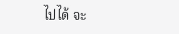ไปได้ จะ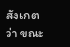สังเกตว่า ขณะ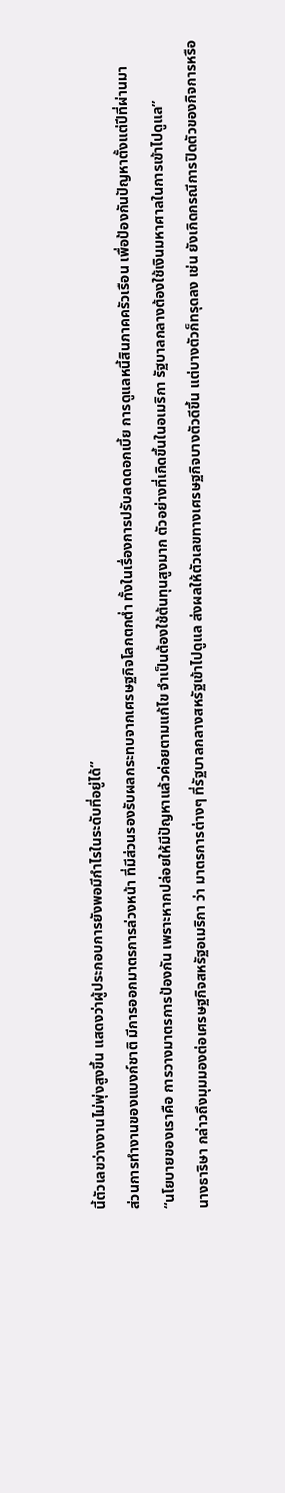นี้ตัวเลขว่างงานไม่พุ่งสูงขึ้น แสดงว่าผู้ประกอบการยังพอมีกำไรในระดับที่อยู่ได้”
ส่วนการทำงานของแบงก์ชาติ มีการออกมาตรการล่วงหน้า ที่มีส่วนรองรับผลกระทบจากเศรษฐกิจโลกตกต่ำ ทั้งในเรื่องการปรับลดดอกเบี้ย การดูแลหนี้สินภาคครัวเรือน เพื่อป้องกันปัญหาตั้งแต่ปีที่ผ่านมา
“นโยบายของเราคือ การวางมาตรการป้องกัน เพราะหากปล่อยให้มีปัญหาแล้วค่อยตามแก้ไข จำเป็นต้องใช้ต้นทุนสูงมาก ตัวอย่างที่เกิดขึ้นในอเมริกา รัฐบาลกลางต้องใช้เงินมหาศาลในการเข้าไปดูแล”
นางธาริษา กล่าวถึงมุมมองต่อเศรษฐกิจสหรัฐอเมริกา ว่า มาตรการต่างๆ ที่รัฐบาลกลางสหรัฐเข้าไปดูแล ส่งผลให้ตัวเลขทางเศรษฐกิจบางตัวดีขึ้น แต่บางตัวก็ทรุดลง เช่น ยังเกิดกรณีการปิดตัวของกิจการหรือ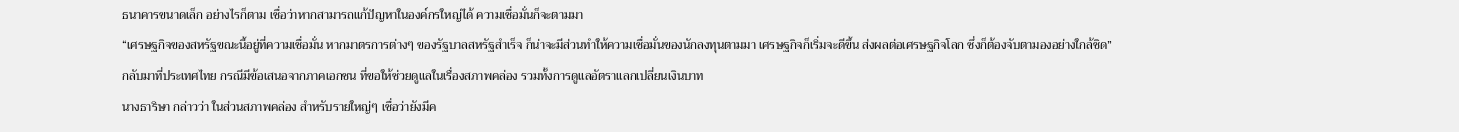ธนาคารขนาดเล็ก อย่างไรก็ตาม เชื่อว่าหากสามารถแก้ปัญหาในองค์กรใหญ่ได้ ความเชื่อมั่นก็จะตามมา
“เศรษฐกิจของสหรัฐขณะนี้อยู่ที่ความเชื่อมั่น หากมาตรการต่างๆ ของรัฐบาลสหรัฐสำเร็จ ก็น่าจะมีส่วนทำให้ความเชื่อมั่นของนักลงทุนตามมา เศรษฐกิจก็เริ่มจะดีขึ้น ส่งผลต่อเศรษฐกิจโลก ซึ่งก็ต้องจับตามองอย่างใกล้ชิด”
กลับมาที่ประเทศไทย กรณีมีข้อเสนอจากภาคเอกชน ที่ขอให้ช่วยดูแลในเรื่องสภาพคล่อง รวมทั้งการดูแลอัตราแลกเปลี่ยนเงินบาท
นางธาริษา กล่าวว่า ในส่วนสภาพคล่อง สำหรับรายใหญ่ๆ เชื่อว่ายังมีค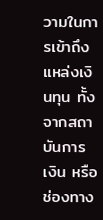วามในการเข้าถึงแหล่งเงินทุน ทั้งจากสถาบันการเงิน หรือช่องทาง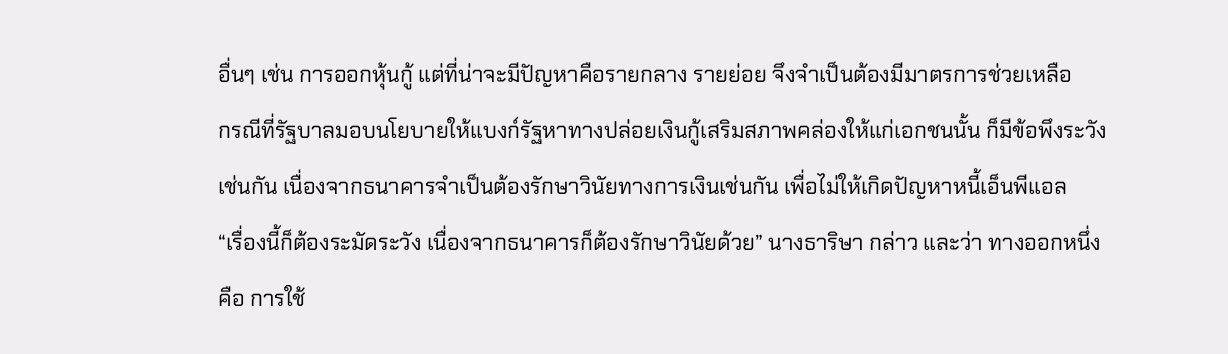อื่นๆ เช่น การออกหุ้นกู้ แต่ที่น่าจะมีปัญหาคือรายกลาง รายย่อย จึงจำเป็นต้องมีมาตรการช่วยเหลือ
กรณีที่รัฐบาลมอบนโยบายให้แบงก์รัฐหาทางปล่อยเงินกู้เสริมสภาพคล่องให้แก่เอกชนนั้น ก็มีข้อพึงระวังเช่นกัน เนื่องจากธนาคารจำเป็นต้องรักษาวินัยทางการเงินเช่นกัน เพื่อไม่ให้เกิดปัญหาหนี้เอ็นพีแอล
“เรื่องนี้ก็ต้องระมัดระวัง เนื่องจากธนาคารก็ต้องรักษาวินัยด้วย” นางธาริษา กล่าว และว่า ทางออกหนึ่งคือ การใช้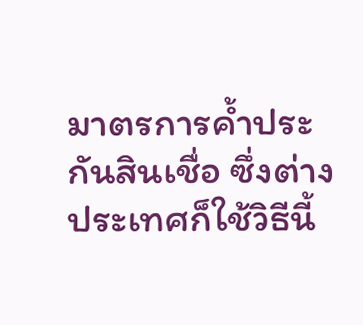มาตรการค้ำประกันสินเชื่อ ซึ่งต่างประเทศก็ใช้วิธีนี้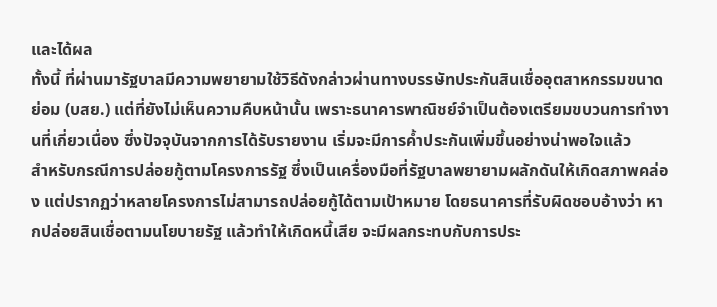และได้ผล
ทั้งนี้ ที่ผ่านมารัฐบาลมีความพยายามใช้วิธีดังกล่าวผ่านทางบรรษัทประกันสินเชื่ออุตสาหกรรมขนาดย่อม (บสย.) แต่ที่ยังไม่เห็นความคืบหน้านั้น เพราะธนาคารพาณิชย์จำเป็นต้องเตรียมขบวนการทำงานที่เกี่ยวเนื่อง ซึ่งปัจจุบันจากการได้รับรายงาน เริ่มจะมีการค้ำประกันเพิ่มขึ้นอย่างน่าพอใจแล้ว
สำหรับกรณีการปล่อยกู้ตามโครงการรัฐ ซึ่งเป็นเครื่องมือที่รัฐบาลพยายามผลักดันให้เกิดสภาพคล่อง แต่ปรากฏว่าหลายโครงการไม่สามารถปล่อยกู้ได้ตามเป้าหมาย โดยธนาคารที่รับผิดชอบอ้างว่า หากปล่อยสินเชื่อตามนโยบายรัฐ แล้วทำให้เกิดหนี้เสีย จะมีผลกระทบกับการประ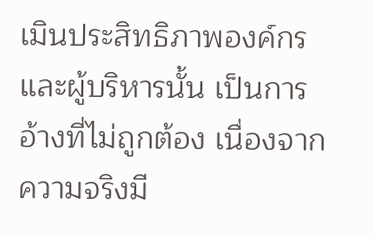เมินประสิทธิภาพองค์กรและผู้บริหารนั้น เป็นการอ้างที่ไม่ถูกต้อง เนื่องจากความจริงมี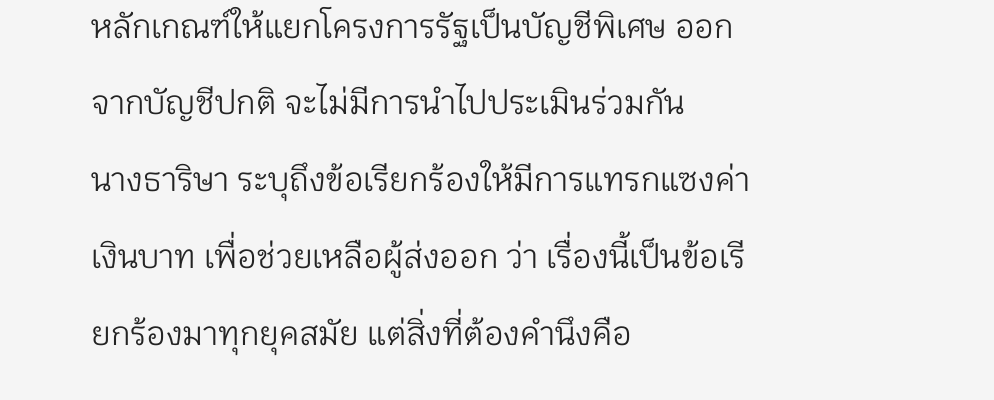หลักเกณฑ์ให้แยกโครงการรัฐเป็นบัญชีพิเศษ ออกจากบัญชีปกติ จะไม่มีการนำไปประเมินร่วมกัน
นางธาริษา ระบุถึงข้อเรียกร้องให้มีการแทรกแซงค่าเงินบาท เพื่อช่วยเหลือผู้ส่งออก ว่า เรื่องนี้เป็นข้อเรียกร้องมาทุกยุคสมัย แต่สิ่งที่ต้องคำนึงคือ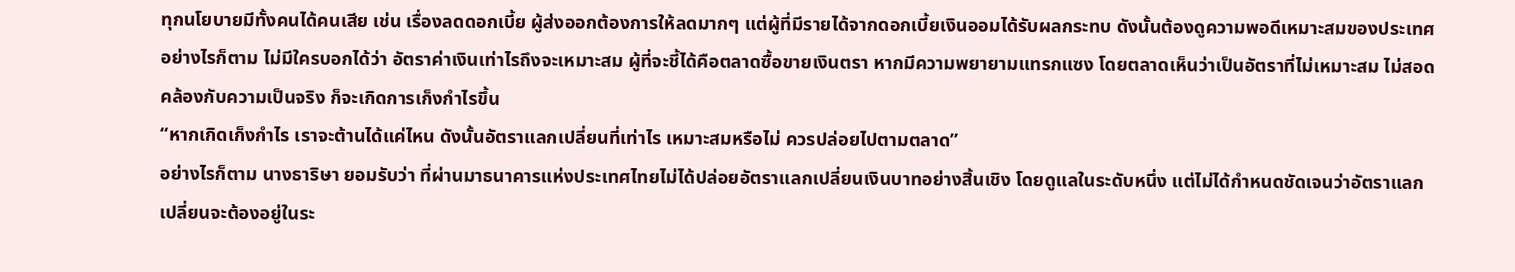ทุกนโยบายมีทั้งคนได้คนเสีย เช่น เรื่องลดดอกเบี้ย ผู้ส่งออกต้องการให้ลดมากๆ แต่ผู้ที่มีรายได้จากดอกเบี้ยเงินออมได้รับผลกระทบ ดังนั้นต้องดูความพอดีเหมาะสมของประเทศ
อย่างไรก็ตาม ไม่มีใครบอกได้ว่า อัตราค่าเงินเท่าไรถึงจะเหมาะสม ผู้ที่จะชี้ได้คือตลาดซื้อขายเงินตรา หากมีความพยายามแทรกแซง โดยตลาดเห็นว่าเป็นอัตราที่ไม่เหมาะสม ไม่สอดคล้องกับความเป็นจริง ก็จะเกิดการเก็งกำไรขึ้น
“หากเกิดเก็งกำไร เราจะต้านได้แค่ไหน ดังนั้นอัตราแลกเปลี่ยนที่เท่าไร เหมาะสมหรือไม่ ควรปล่อยไปตามตลาด”
อย่างไรก็ตาม นางธาริษา ยอมรับว่า ที่ผ่านมาธนาคารแห่งประเทศไทยไม่ได้ปล่อยอัตราแลกเปลี่ยนเงินบาทอย่างสิ้นเชิง โดยดูแลในระดับหนึ่ง แต่ไม่ได้กำหนดชัดเจนว่าอัตราแลกเปลี่ยนจะต้องอยู่ในระ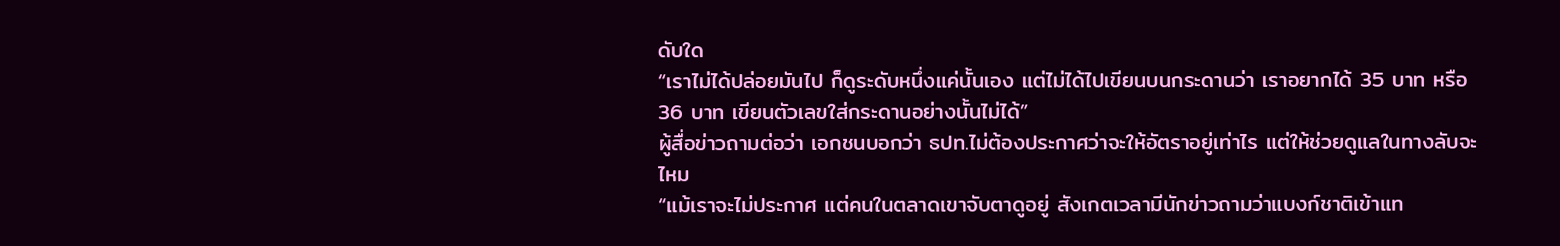ดับใด
“เราไม่ได้ปล่อยมันไป ก็ดูระดับหนึ่งแค่นั้นเอง แต่ไม่ได้ไปเขียนบนกระดานว่า เราอยากได้ 35 บาท หรือ 36 บาท เขียนตัวเลขใส่กระดานอย่างนั้นไม่ได้”
ผู้สื่อข่าวถามต่อว่า เอกชนบอกว่า ธปท.ไม่ต้องประกาศว่าจะให้อัตราอยู่เท่าไร แต่ให้ช่วยดูแลในทางลับจะไหม
“แม้เราจะไม่ประกาศ แต่คนในตลาดเขาจับตาดูอยู่ สังเกตเวลามีนักข่าวถามว่าแบงก์ชาติเข้าแท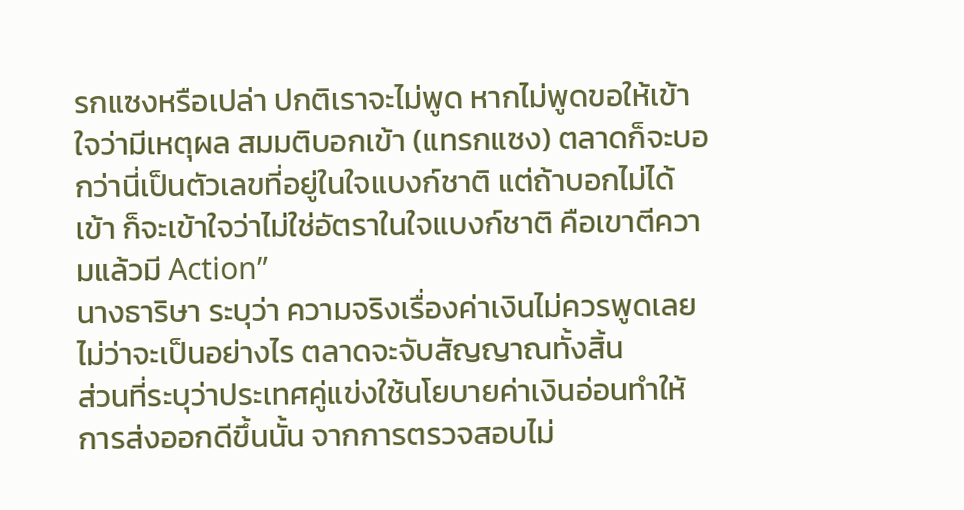รกแซงหรือเปล่า ปกติเราจะไม่พูด หากไม่พูดขอให้เข้าใจว่ามีเหตุผล สมมติบอกเข้า (แทรกแซง) ตลาดก็จะบอกว่านี่เป็นตัวเลขที่อยู่ในใจแบงก์ชาติ แต่ถ้าบอกไม่ได้เข้า ก็จะเข้าใจว่าไม่ใช่อัตราในใจแบงก์ชาติ คือเขาตีความแล้วมี Action”
นางธาริษา ระบุว่า ความจริงเรื่องค่าเงินไม่ควรพูดเลย ไม่ว่าจะเป็นอย่างไร ตลาดจะจับสัญญาณทั้งสิ้น
ส่วนที่ระบุว่าประเทศคู่แข่งใช้นโยบายค่าเงินอ่อนทำให้การส่งออกดีขึ้นนั้น จากการตรวจสอบไม่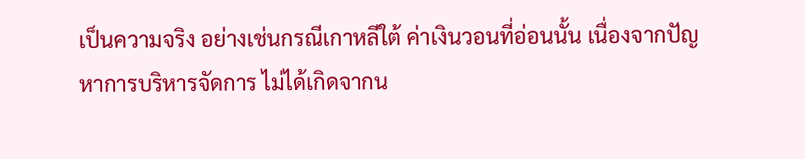เป็นความจริง อย่างเช่นกรณีเกาหลีใต้ ค่าเงินวอนที่อ่อนนั้น เนื่องจากปัญหาการบริหารจัดการ ไม่ได้เกิดจากน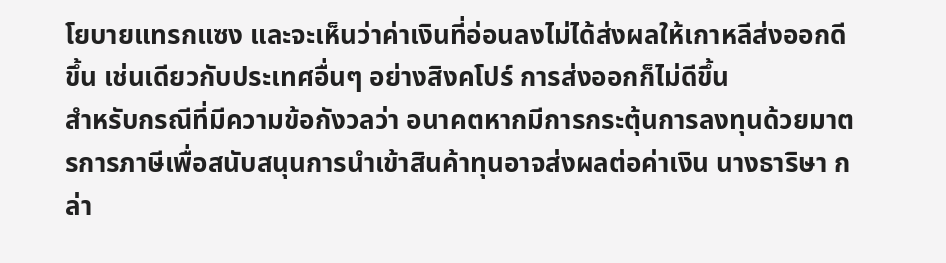โยบายแทรกแซง และจะเห็นว่าค่าเงินที่อ่อนลงไม่ได้ส่งผลให้เกาหลีส่งออกดีขึ้น เช่นเดียวกับประเทศอื่นๆ อย่างสิงคโปร์ การส่งออกก็ไม่ดีขึ้น
สำหรับกรณีที่มีความข้อกังวลว่า อนาคตหากมีการกระตุ้นการลงทุนด้วยมาตรการภาษีเพื่อสนับสนุนการนำเข้าสินค้าทุนอาจส่งผลต่อค่าเงิน นางธาริษา กล่า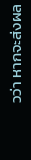วว่า หากจะส่งผล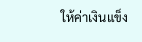ให้ค่าเงินแข็ง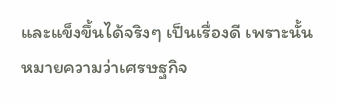และแข็งขึ้นได้จริงๆ เป็นเรื่องดี เพราะนั้นหมายความว่าเศรษฐกิจ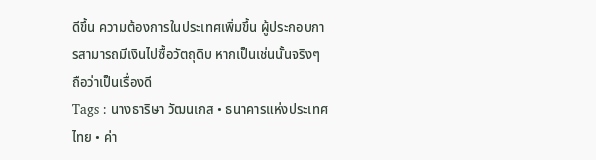ดีขึ้น ความต้องการในประเทศเพิ่มขึ้น ผู้ประกอบการสามารถมีเงินไปซื้อวัตถุดิบ หากเป็นเช่นนั้นจริงๆ ถือว่าเป็นเรื่องดี
Tags : นางธาริษา วัฒนเกส • ธนาคารแห่งประเทศไทย • ค่า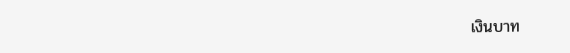เงินบาท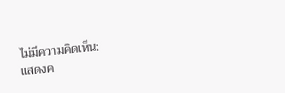ไม่มีความคิดเห็น:
แสดงค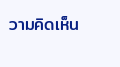วามคิดเห็น